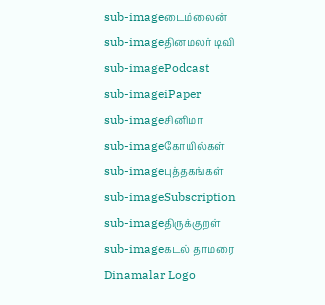sub-imageடைம்லைன்
sub-imageதினமலர் டிவி
sub-imagePodcast
sub-imageiPaper
sub-imageசினிமா
sub-imageகோயில்கள்
sub-imageபுத்தகங்கள்
sub-imageSubscription
sub-imageதிருக்குறள்
sub-imageகடல் தாமரை
Dinamalar Logo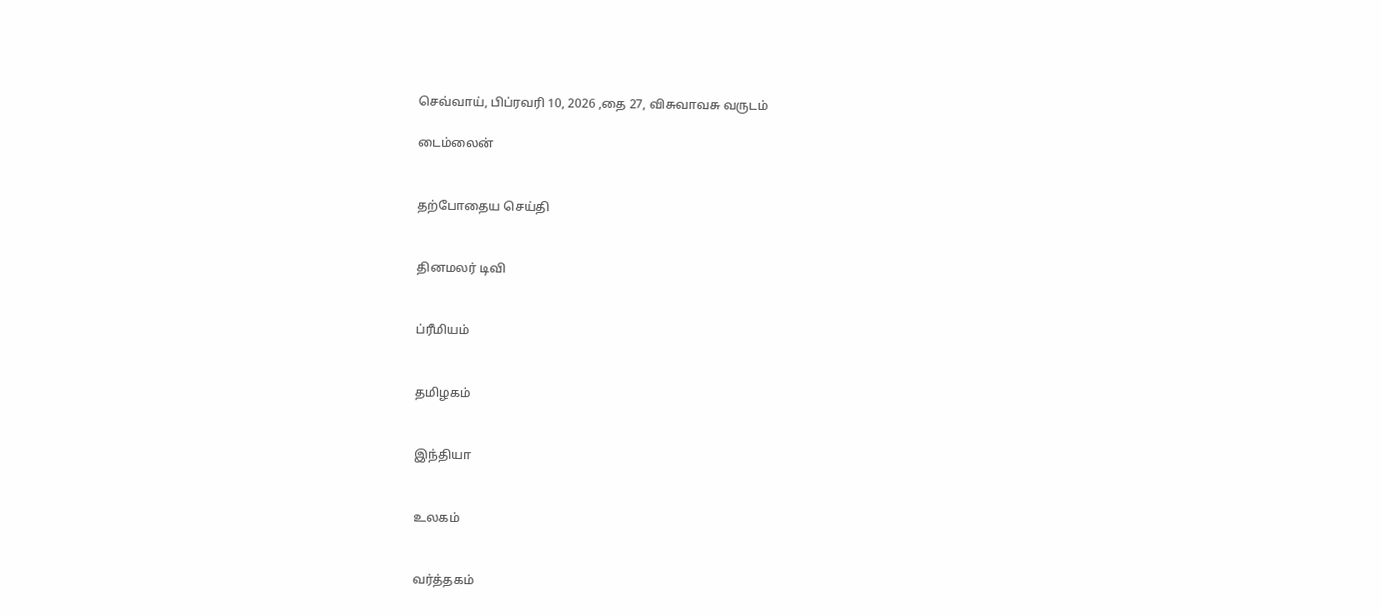செவ்வாய், பிப்ரவரி 10, 2026 ,தை 27, விசுவாவசு வருடம்

டைம்லைன்


தற்போதைய செய்தி


தினமலர் டிவி


ப்ரீமியம்


தமிழகம்


இந்தியா


உலகம்


வர்த்தகம்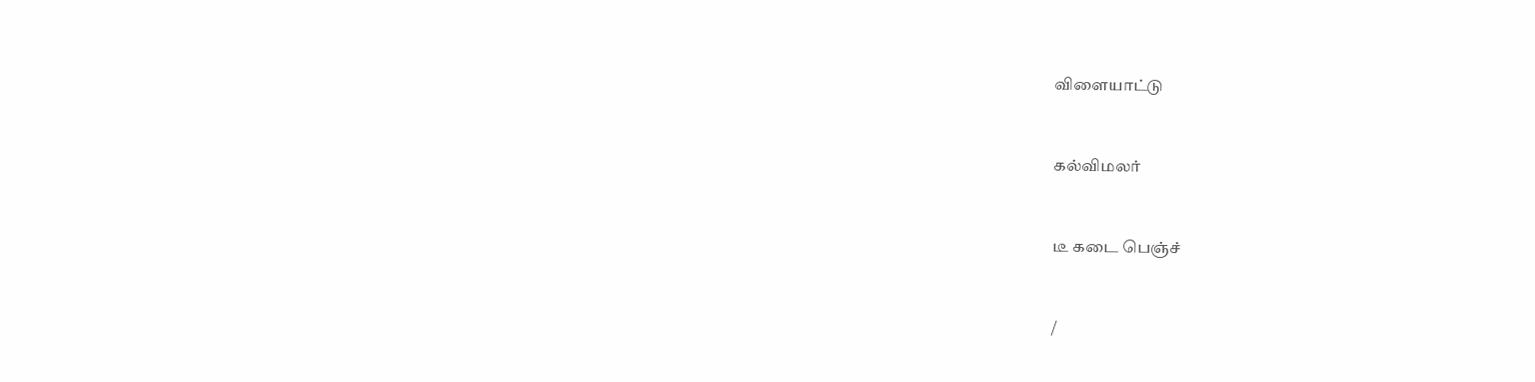விளையாட்டு


கல்விமலர்


டீ கடை பெஞ்ச்


/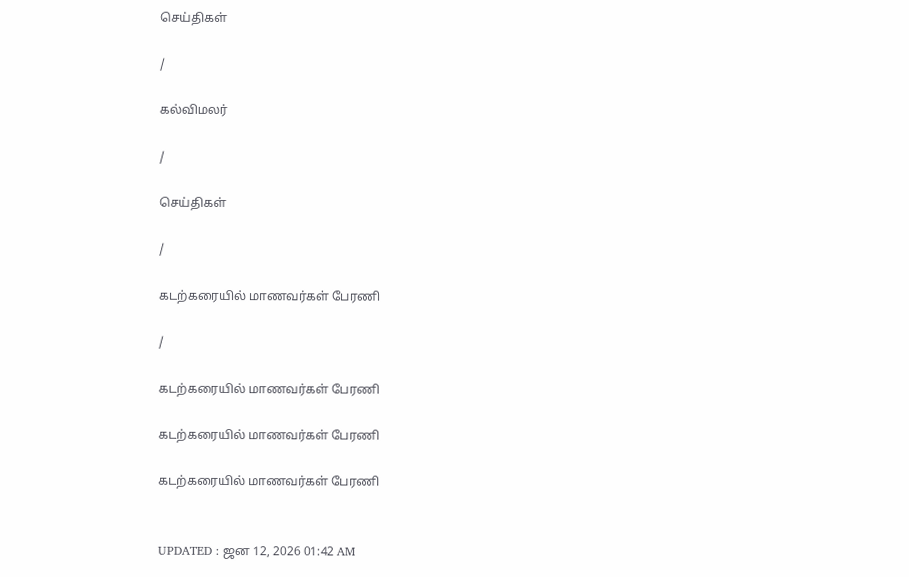செய்திகள்

/

கல்விமலர்

/

செய்திகள்

/

கடற்கரையில் மாணவர்கள் பேரணி

/

கடற்கரையில் மாணவர்கள் பேரணி

கடற்கரையில் மாணவர்கள் பேரணி

கடற்கரையில் மாணவர்கள் பேரணி


UPDATED : ஜன 12, 2026 01:42 AM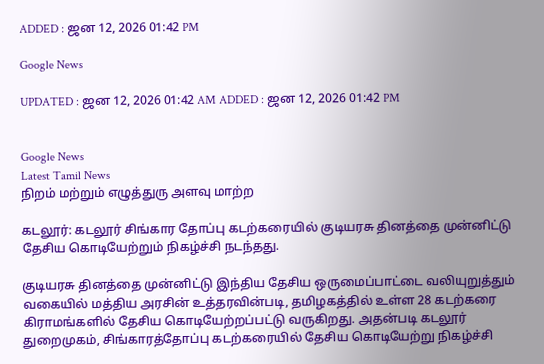ADDED : ஜன 12, 2026 01:42 PM

Google News

UPDATED : ஜன 12, 2026 01:42 AM ADDED : ஜன 12, 2026 01:42 PM


Google News
Latest Tamil News
நிறம் மற்றும் எழுத்துரு அளவு மாற்ற

கடலூர்: கடலூர் சிங்கார தோப்பு கடற்கரையில் குடியரசு தினத்தை முன்னிட்டு தேசிய கொடியேற்றும் நிகழ்ச்சி நடந்தது.

குடியரசு தினத்தை முன்னிட்டு இந்திய தேசிய ஒருமைப்பாட்டை வலியுறுத்தும் வகையில் மத்திய அரசின் உத்தரவின்படி, தமிழகத்தில் உள்ள 28 கடற்கரை கிராமங்களில் தேசிய கொடியேற்றப்பட்டு வருகிறது. அதன்படி கடலூர் துறைமுகம், சிங்காரத்தோப்பு கடற்கரையில் தேசிய கொடியேற்று நிகழ்ச்சி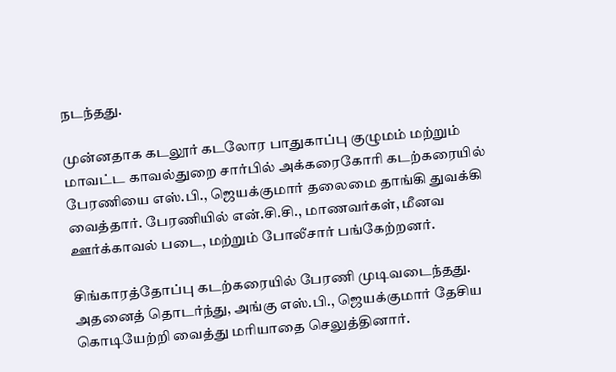நடந்தது.

முன்னதாக கடலூர் கடலோர பாதுகாப்பு குழுமம் மற்றும் மாவட்ட காவல்துறை சார்பில் அக்கரைகோரி கடற்கரையில் பேரணியை எஸ்.பி., ஜெயக்குமார் தலைமை தாங்கி துவக்கி வைத்தார். பேரணியில் என்.சி.சி., மாணவர்கள், மீனவ ஊர்க்காவல் படை, மற்றும் போலீசார் பங்கேற்றனர்.

சிங்காரத்தோப்பு கடற்கரையில் பேரணி முடிவடைந்தது. அதனைத் தொடர்ந்து, அங்கு எஸ்.பி., ஜெயக்குமார் தேசிய கொடியேற்றி வைத்து மரியாதை செலுத்தினார்.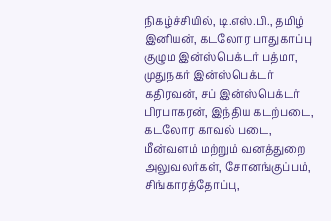நிகழ்ச்சியில், டி.எஸ்.பி., தமிழ் இனியன், கடலோர பாதுகாப்பு குழும இன்ஸ்பெக்டர் பத்மா, முதுநகர் இன்ஸ்பெக்டர் கதிரவன், சப் இன்ஸ்பெக்டர் பிரபாகரன், இந்திய கடற்படை, கடலோர காவல் படை, மீன்வளம் மற்றும் வனத்துறை அலுவலர்கள், சோனங்குப்பம், சிங்காரத்தோப்பு,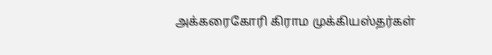அக்கரைகோரி கிராம முக்கியஸ்தர்கள்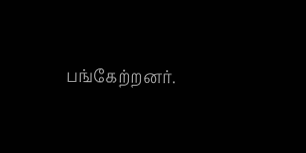பங்கேற்றனர்.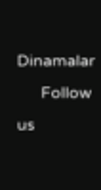Dinamalar
      Follow us